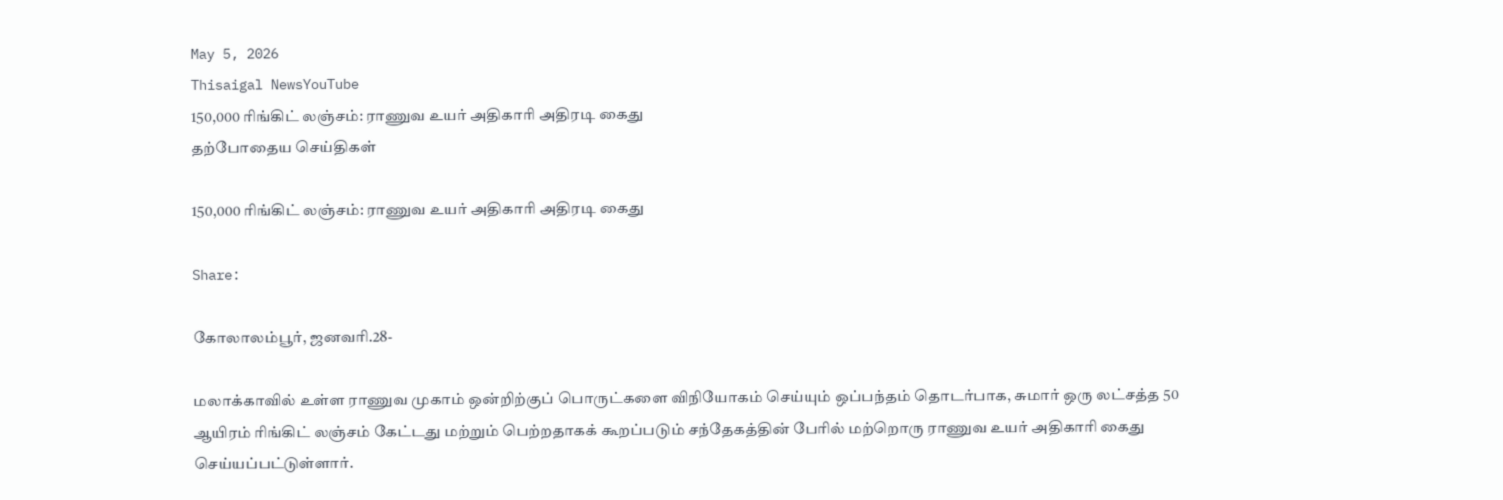May 5, 2026
Thisaigal NewsYouTube
150,000 ரிங்கிட் லஞ்சம்: ராணுவ உயர் அதிகாரி அதிரடி கைது
தற்போதைய செய்திகள்

150,000 ரிங்கிட் லஞ்சம்: ராணுவ உயர் அதிகாரி அதிரடி கைது

Share:

கோலாலம்பூர், ஜனவரி.28-

மலாக்காவில் உள்ள ராணுவ முகாம் ஒன்றிற்குப் பொருட்களை விநியோகம் செய்யும் ஒப்பந்தம் தொடர்பாக, சுமார் ஒரு லட்சத்த 50 ஆயிரம் ரிங்கிட் லஞ்சம் கேட்டது மற்றும் பெற்றதாகக் கூறப்படும் சந்தேகத்தின் பேரில் மற்றொரு ராணுவ உயர் அதிகாரி கைது செய்யப்பட்டுள்ளார்.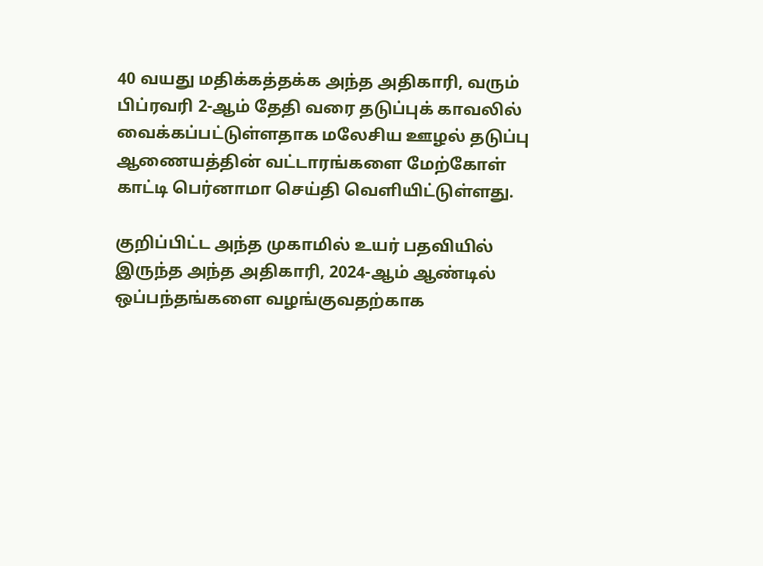40 வயது மதிக்கத்தக்க அந்த அதிகாரி, வரும் பிப்ரவரி 2-ஆம் தேதி வரை தடுப்புக் காவலில் வைக்கப்பட்டுள்ளதாக மலேசிய ஊழல் தடுப்பு ஆணையத்தின் வட்டாரங்களை மேற்கோள் காட்டி பெர்னாமா செய்தி வெளியிட்டுள்ளது.

குறிப்பிட்ட அந்த முகாமில் உயர் பதவியில் இருந்த அந்த அதிகாரி, 2024-ஆம் ஆண்டில் ஒப்பந்தங்களை வழங்குவதற்காக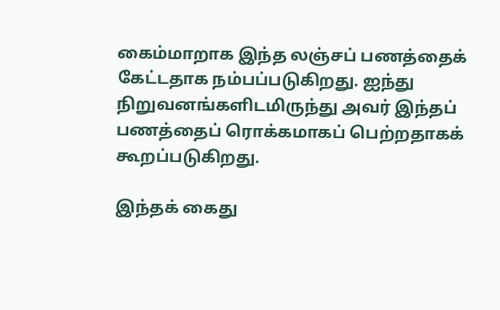கைம்மாறாக இந்த லஞ்சப் பணத்தைக் கேட்டதாக நம்பப்படுகிறது. ஐந்து நிறுவனங்களிடமிருந்து அவர் இந்தப் பணத்தைப் ரொக்கமாகப் பெற்றதாகக் கூறப்படுகிறது.

இந்தக் கைது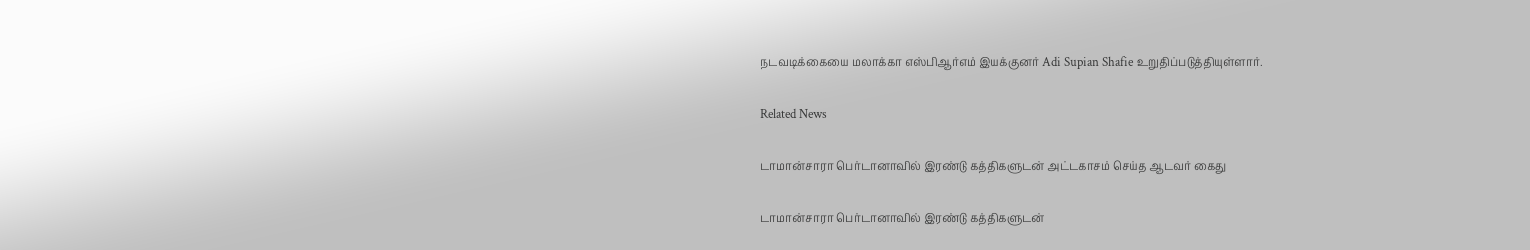நடவடிக்கையை மலாக்கா எஸ்பிஆர்எம் இயக்குனர் Adi Supian Shafie உறுதிப்படுத்தியுள்ளார்.

Related News

டாமான்சாரா பெர்டானாவில் இரண்டு கத்திகளுடன் அட்டகாசம் செய்த ஆடவர் கைது

டாமான்சாரா பெர்டானாவில் இரண்டு கத்திகளுடன்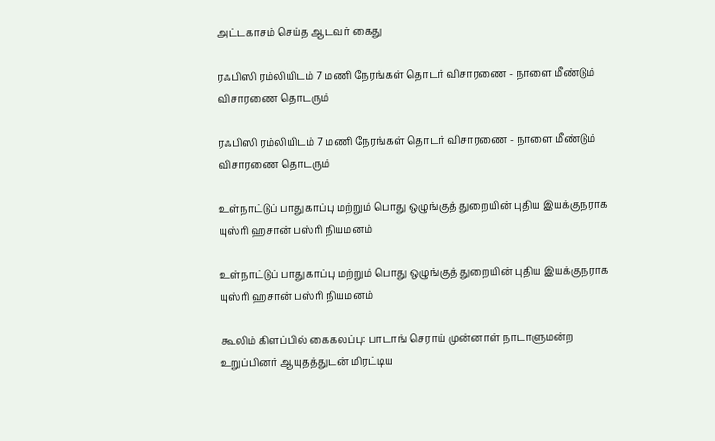அட்டகாசம் செய்த ஆடவர் கைது

ரஃபிஸி ரம்லியிடம் 7 மணி நேரங்கள் தொடர் விசாரணை - நாளை மீண்டும் விசாரணை தொடரும்

ரஃபிஸி ரம்லியிடம் 7 மணி நேரங்கள் தொடர் விசாரணை - நாளை மீண்டும் விசாரணை தொடரும்

உள்நாட்டுப் பாதுகாப்பு மற்றும் பொது ஒழுங்குத் துறையின் புதிய இயக்குநராக யுஸ்ரி ஹசான் பஸ்ரி நியமனம்

உள்நாட்டுப் பாதுகாப்பு மற்றும் பொது ஒழுங்குத் துறையின் புதிய இயக்குநராக யுஸ்ரி ஹசான் பஸ்ரி நியமனம்

கூலிம் கிளப்பில் கைகலப்பு: பாடாங் செராய் முன்னாள் நாடாளுமன்ற உறுப்பினர் ஆயுதத்துடன் மிரட்டிய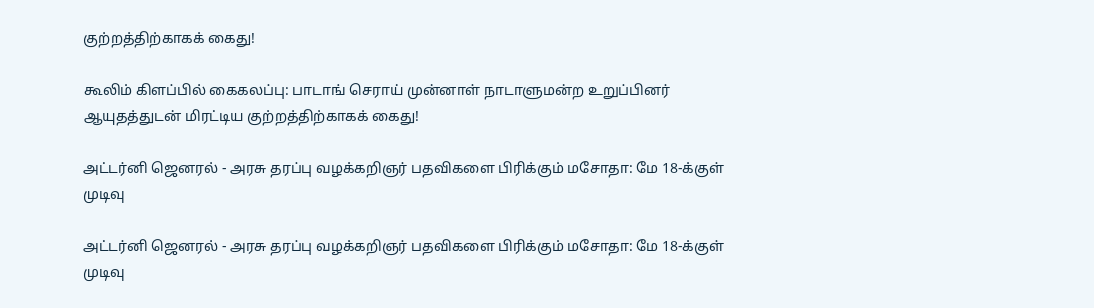குற்றத்திற்காகக் கைது!

கூலிம் கிளப்பில் கைகலப்பு: பாடாங் செராய் முன்னாள் நாடாளுமன்ற உறுப்பினர் ஆயுதத்துடன் மிரட்டிய குற்றத்திற்காகக் கைது!

அட்டர்னி ஜெனரல் - அரசு தரப்பு வழக்கறிஞர் பதவிகளை பிரிக்கும் மசோதா: மே 18-க்குள் முடிவு

அட்டர்னி ஜெனரல் - அரசு தரப்பு வழக்கறிஞர் பதவிகளை பிரிக்கும் மசோதா: மே 18-க்குள் முடிவு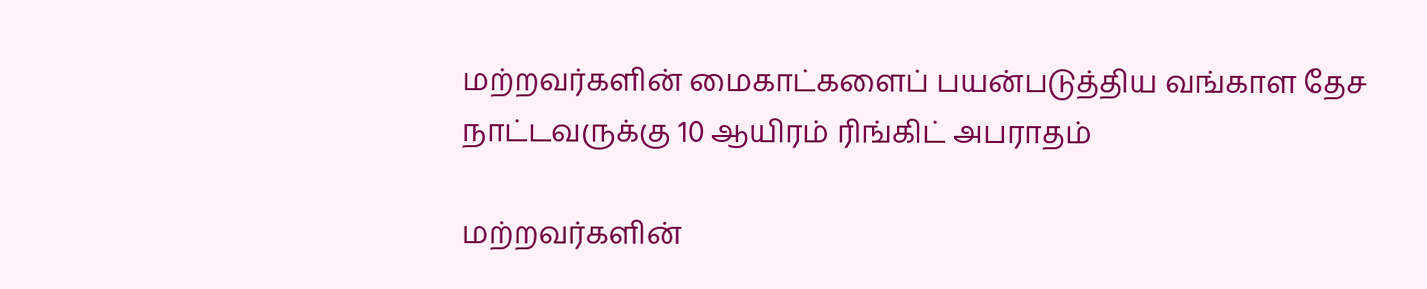மற்றவர்களின் மைகாட்களைப் பயன்படுத்திய வங்காள தேச நாட்டவருக்கு 10 ஆயிரம் ரிங்கிட் அபராதம்

மற்றவர்களின்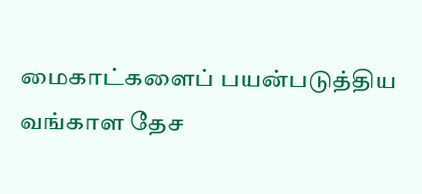மைகாட்களைப் பயன்படுத்திய வங்காள தேச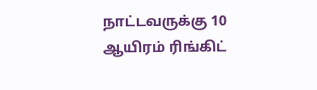நாட்டவருக்கு 10 ஆயிரம் ரிங்கிட்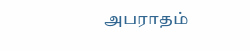அபராதம்